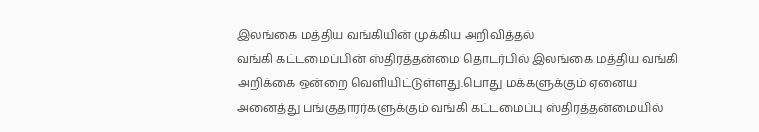இலங்கை மத்திய வங்கியின் முக்கிய அறிவித்தல்
வங்கி கட்டமைப்பின் ஸ்திரத்தன்மை தொடர்பில் இலங்கை மத்திய வங்கி அறிக்கை ஒன்றை வெளியிட்டுள்ளது.பொது மக்களுக்கும் ஏனைய அனைத்து பங்குதாரர்களுக்கும் வங்கி கட்டமைப்பு ஸ்திரத்தன்மையில்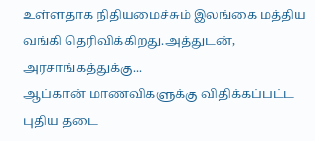உள்ளதாக நிதியமைச்சும் இலங்கை மத்திய வங்கி தெரிவிக்கிறது.அத்துடன், அரசாங்கத்துக்கு...
ஆப்கான் மாணவிகளுக்கு விதிக்கப்பட்ட புதிய தடை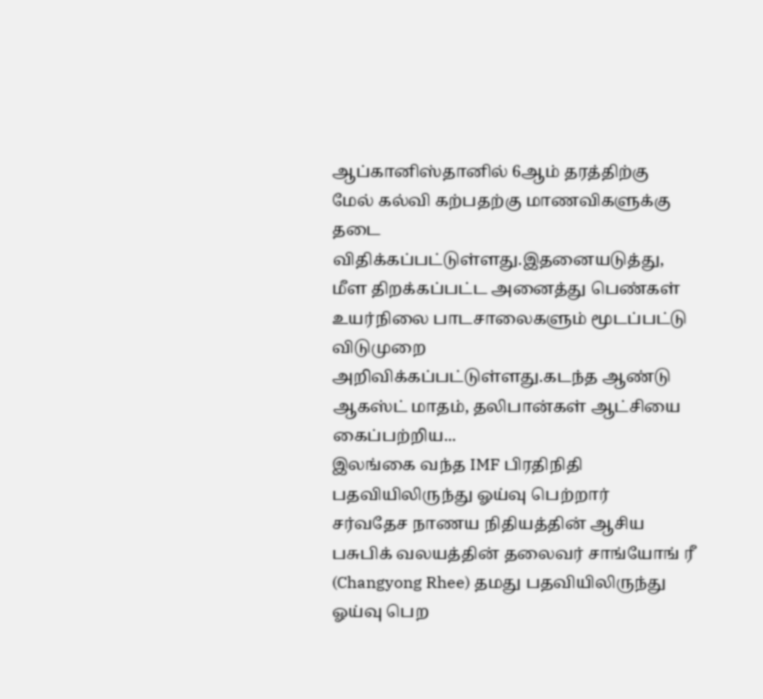ஆப்கானிஸ்தானில் 6ஆம் தரத்திற்கு மேல் கல்வி கற்பதற்கு மாணவிகளுக்கு தடை விதிக்கப்பட்டுள்ளது.இதனையடுத்து, மீள திறக்கப்பட்ட அனைத்து பெண்கள் உயர்நிலை பாடசாலைகளும் மூடப்பட்டு விடுமுறை அறிவிக்கப்பட்டுள்ளது.கடந்த ஆண்டு ஆகஸ்ட் மாதம், தலிபான்கள் ஆட்சியை கைப்பற்றிய...
இலங்கை வந்த IMF பிரதிநிதி பதவியிலிருந்து ஓய்வு பெற்றார்
சர்வதேச நாணய நிதியத்தின் ஆசிய பசுபிக் வலயத்தின் தலைவர் சாங்யோங் ரீ (Changyong Rhee) தமது பதவியிலிருந்து ஓய்வு பெற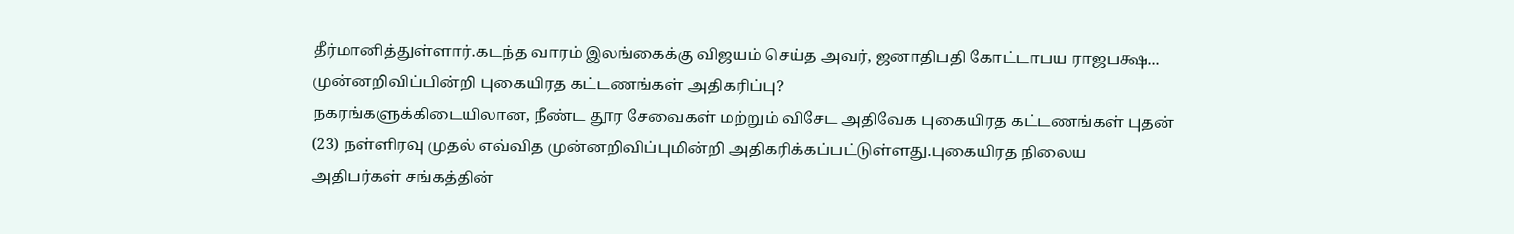தீர்மானித்துள்ளார்.கடந்த வாரம் இலங்கைக்கு விஜயம் செய்த அவர், ஜனாதிபதி கோட்டாபய ராஜபக்ஷ...
முன்னறிவிப்பின்றி புகையிரத கட்டணங்கள் அதிகரிப்பு?
நகரங்களுக்கிடையிலான, நீண்ட தூர சேவைகள் மற்றும் விசேட அதிவேக புகையிரத கட்டணங்கள் புதன் (23) நள்ளிரவு முதல் எவ்வித முன்னறிவிப்புமின்றி அதிகரிக்கப்பட்டுள்ளது.புகையிரத நிலைய அதிபர்கள் சங்கத்தின்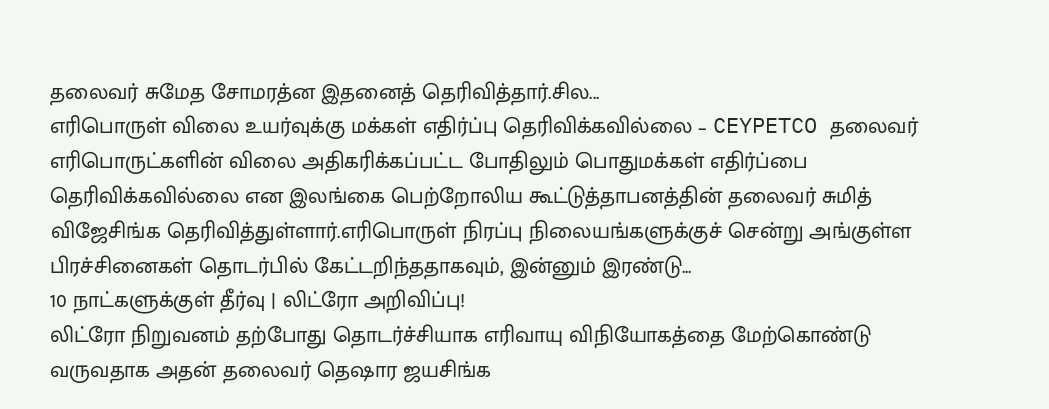தலைவர் சுமேத சோமரத்ன இதனைத் தெரிவித்தார்.சில...
எரிபொருள் விலை உயர்வுக்கு மக்கள் எதிர்ப்பு தெரிவிக்கவில்லை – CEYPETCO தலைவர்
எரிபொருட்களின் விலை அதிகரிக்கப்பட்ட போதிலும் பொதுமக்கள் எதிர்ப்பை தெரிவிக்கவில்லை என இலங்கை பெற்றோலிய கூட்டுத்தாபனத்தின் தலைவர் சுமித் விஜேசிங்க தெரிவித்துள்ளார்.எரிபொருள் நிரப்பு நிலையங்களுக்குச் சென்று அங்குள்ள பிரச்சினைகள் தொடர்பில் கேட்டறிந்ததாகவும், இன்னும் இரண்டு...
10 நாட்களுக்குள் தீர்வு | லிட்ரோ அறிவிப்பு!
லிட்ரோ நிறுவனம் தற்போது தொடர்ச்சியாக எரிவாயு விநியோகத்தை மேற்கொண்டு வருவதாக அதன் தலைவர் தெஷார ஜயசிங்க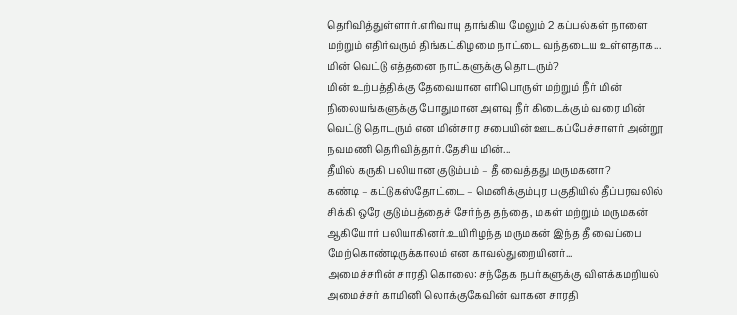தெரிவித்துள்ளார்.எரிவாயு தாங்கிய மேலும் 2 கப்பல்கள் நாளை மற்றும் எதிர்வரும் திங்கட்கிழமை நாட்டை வந்தடைய உள்ளதாக...
மின் வெட்டு எத்தனை நாட்களுக்கு தொடரும்?
மின் உற்பத்திக்கு தேவையான எரிபொருள் மற்றும் நீர் மின் நிலையங்களுக்கு போதுமான அளவு நீர் கிடைக்கும் வரை மின் வெட்டு தொடரும் என மின்சார சபையின் ஊடகப்பேச்சாளர் அன்றூ நவமணி தெரிவித்தார்.தேசிய மின்...
தீயில் கருகி பலியான குடும்பம் – தீ வைத்தது மருமகனா?
கண்டி – கட்டுகஸ்தோட்டை – மெனிக்கும்புர பகுதியில் தீப்பரவலில் சிக்கி ஒரே குடும்பத்தைச் சேர்ந்த தந்தை, மகள் மற்றும் மருமகன் ஆகியோர் பலியாகினர்.உயிரிழந்த மருமகன் இந்த தீ வைப்பை மேற்கொண்டிருக்காலம் என காவல்துறையினர்...
அமைச்சரின் சாரதி கொலை: சந்தேக நபர்களுக்கு விளக்கமறியல்
அமைச்சர் காமினி லொக்குகேவின் வாகன சாரதி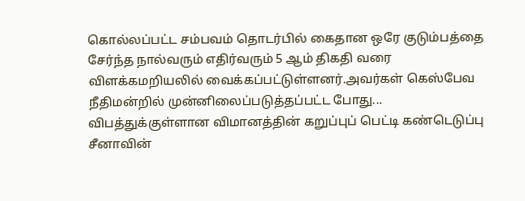கொல்லப்பட்ட சம்பவம் தொடர்பில் கைதான ஒரே குடும்பத்தை சேர்ந்த நால்வரும் எதிர்வரும் 5 ஆம் திகதி வரை விளக்கமறியலில் வைக்கப்பட்டுள்ளனர்.அவர்கள் கெஸ்பேவ நீதிமன்றில் முன்னிலைப்படுத்தப்பட்ட போது...
விபத்துக்குள்ளான விமானத்தின் கறுப்புப் பெட்டி கண்டெடுப்பு
சீனாவின்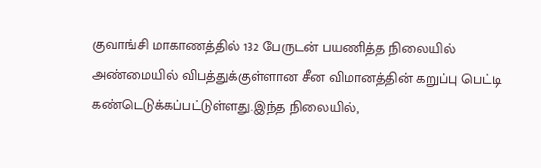குவாங்சி மாகாணத்தில் 132 பேருடன் பயணித்த நிலையில் அண்மையில் விபத்துக்குள்ளான சீன விமானத்தின் கறுப்பு பெட்டி கண்டெடுக்கப்பட்டுள்ளது.இந்த நிலையில்,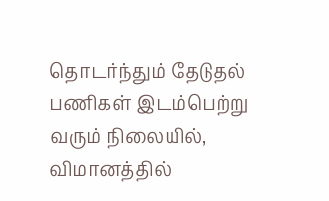தொடர்ந்தும் தேடுதல் பணிகள் இடம்பெற்று வரும் நிலையில், விமானத்தில்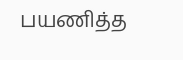பயணித்த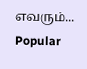எவரும்...
Popular